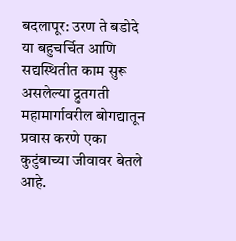बदलापूर: उरण ते बडोदे या बहुचर्चित आणि सद्यस्थितीत काम सुरू असलेल्या द्रुतगती महामार्गावरील बोगद्यातून प्रवास करणे एका कुटुंबाच्या जीवावर बेतले आहे.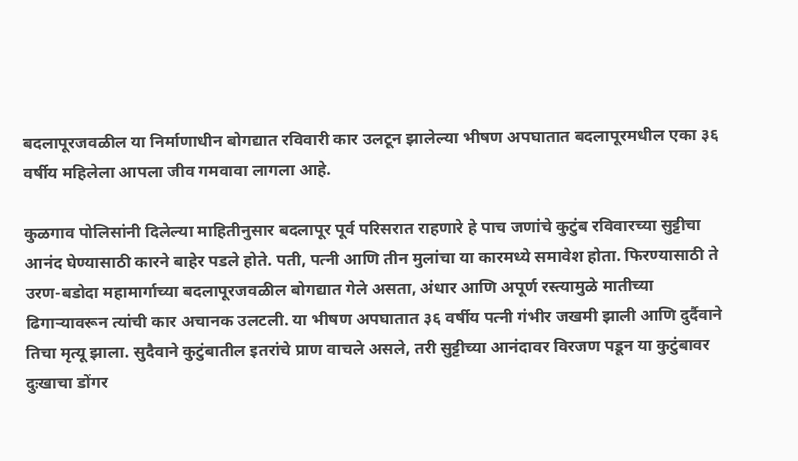बदलापूरजवळील या निर्माणाधीन बोगद्यात रविवारी कार उलटून झालेल्या भीषण अपघातात बदलापूरमधील एका ३६ वर्षीय महिलेला आपला जीव गमवावा लागला आहे.

कुळगाव पोलिसांनी दिलेल्या माहितीनुसार बदलापूर पूर्व परिसरात राहणारे हे पाच जणांचे कुटुंब रविवारच्या सुट्टीचा आनंद घेण्यासाठी कारने बाहेर पडले होते. पती, पत्नी आणि तीन मुलांचा या कारमध्ये समावेश होता. फिरण्यासाठी ते उरण-बडोदा महामार्गाच्या बदलापूरजवळील बोगद्यात गेले असता, अंधार आणि अपूर्ण रस्त्यामुळे मातीच्या ढिगाऱ्यावरून त्यांची कार अचानक उलटली. या भीषण अपघातात ३६ वर्षीय पत्नी गंभीर जखमी झाली आणि दुर्दैवाने तिचा मृत्यू झाला. सुदैवाने कुटुंबातील इतरांचे प्राण वाचले असले, तरी सुट्टीच्या आनंदावर विरजण पडून या कुटुंबावर दुःखाचा डोंगर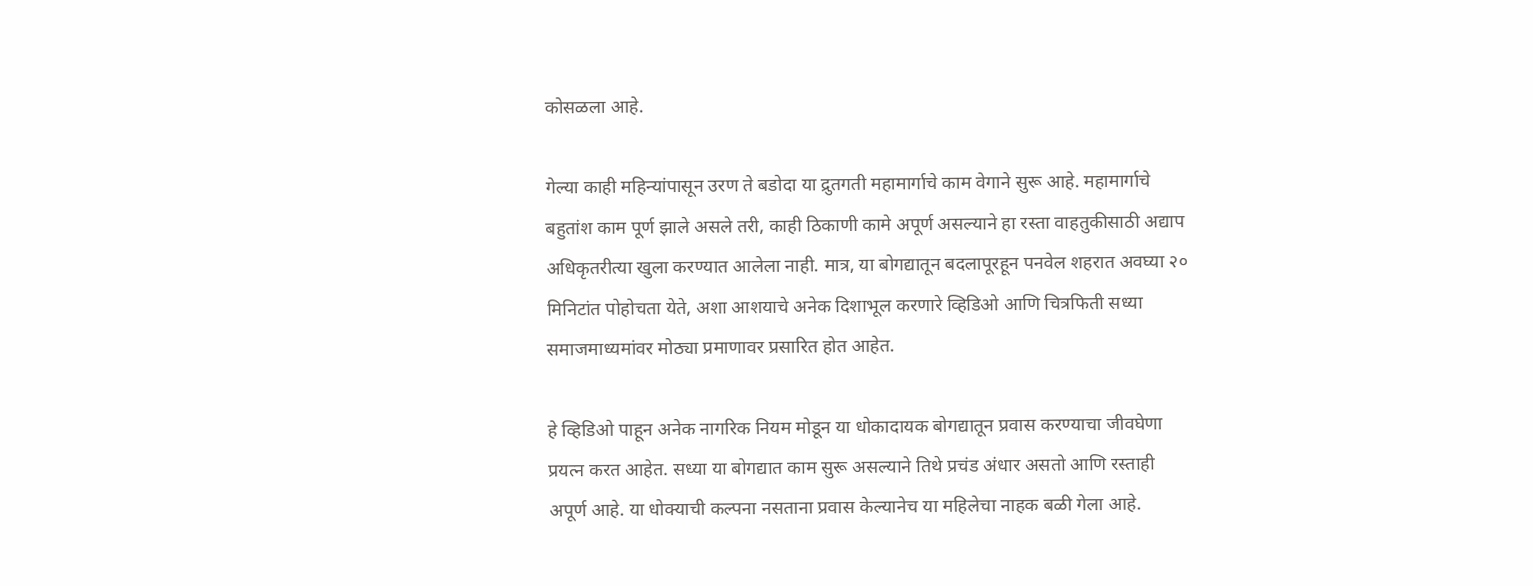कोसळला आहे.

गेल्या काही महिन्यांपासून उरण ते बडोदा या द्रुतगती महामार्गाचे काम वेगाने सुरू आहे. महामार्गाचे बहुतांश काम पूर्ण झाले असले तरी, काही ठिकाणी कामे अपूर्ण असल्याने हा रस्ता वाहतुकीसाठी अद्याप अधिकृतरीत्या खुला करण्यात आलेला नाही. मात्र, या बोगद्यातून बदलापूरहून पनवेल शहरात अवघ्या २० मिनिटांत पोहोचता येते, अशा आशयाचे अनेक दिशाभूल करणारे व्हिडिओ आणि चित्रफिती सध्या समाजमाध्यमांवर मोठ्या प्रमाणावर प्रसारित होत आहेत.

हे व्हिडिओ पाहून अनेक नागरिक नियम मोडून या धोकादायक बोगद्यातून प्रवास करण्याचा जीवघेणा प्रयत्न करत आहेत. सध्या या बोगद्यात काम सुरू असल्याने तिथे प्रचंड अंधार असतो आणि रस्ताही अपूर्ण आहे. या धोक्याची कल्पना नसताना प्रवास केल्यानेच या महिलेचा नाहक बळी गेला आहे.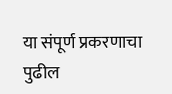या संपूर्ण प्रकरणाचा पुढील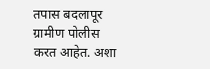तपास बदलापूर ग्रामीण पोलीस करत आहेत. अशा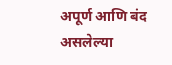अपूर्ण आणि बंद असलेल्या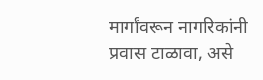मार्गांवरून नागरिकांनी प्रवास टाळावा, असे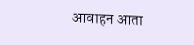आवाहन आता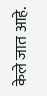केले जात आहे.